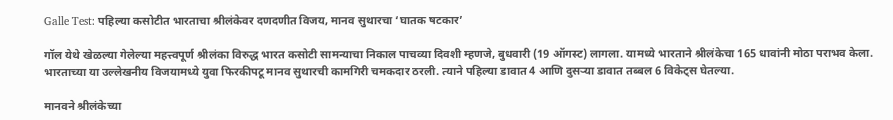Galle Test: पहिल्या कसोटीत भारताचा श्रीलंकेवर दणदणीत विजय, मानव सुथारचा ‘घातक षटकार’

गॉल येथे खेळल्या गेलेल्या महत्त्वपूर्ण श्रीलंका विरुद्ध भारत कसोटी सामन्याचा निकाल पाचव्या दिवशी म्हणजे, बुधवारी (19 ऑगस्ट) लागला. यामध्ये भारताने श्रीलंकेचा 165 धावांनी मोठा पराभव केला. भारताच्या या उल्लेखनीय विजयामध्ये युवा फिरकीपटू मानव सुथारची कामगिरी चमकदार ठरली. त्याने पहिल्या डावात 4 आणि दुसऱ्या डावात तब्बल 6 विकेट्स घेतल्या.

मानवने श्रीलंकेच्या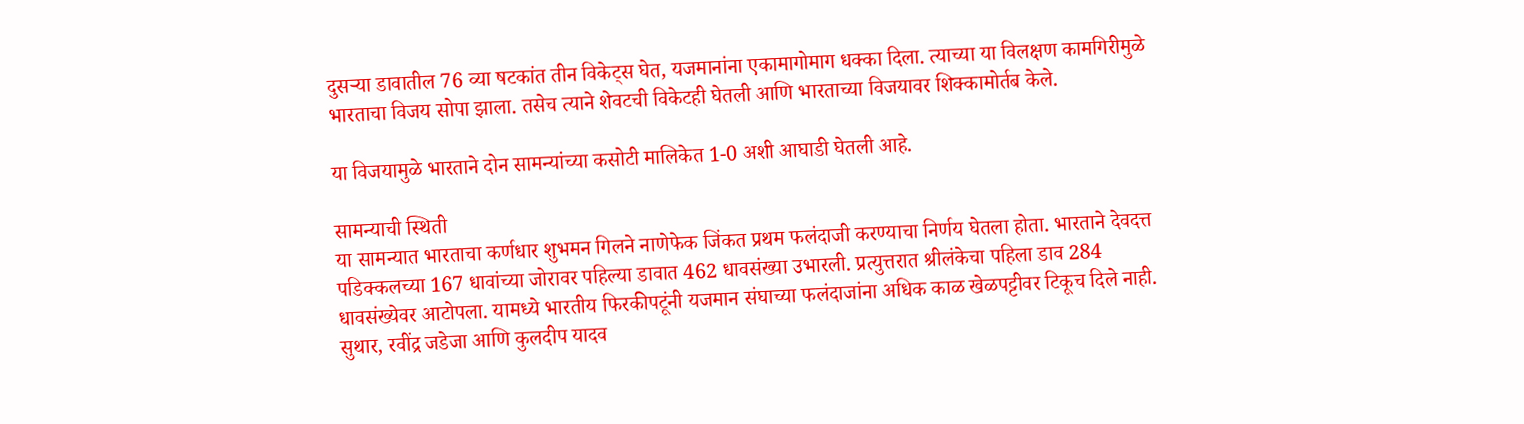दुसऱ्या डावातील 76 व्या षटकांत तीन विकेट्स घेत, यजमानांना एकामागोमाग धक्का दिला. त्याच्या या विलक्षण कामगिरीमुळे भारताचा विजय सोपा झाला. तसेच त्याने शेवटची विकेटही घेतली आणि भारताच्या विजयावर शिक्कामोर्तब केले.

या विजयामुळे भारताने दोन सामन्यांच्या कसोटी मालिकेत 1-0 अशी आघाडी घेतली आहे.

सामन्याची स्थिती
या सामन्यात भारताचा कर्णधार शुभमन गिलने नाणेफेक जिंकत प्रथम फलंदाजी करण्याचा निर्णय घेतला होता. भारताने देवदत्त पडिक्कलच्या 167 धावांच्या जोरावर पहिल्या डावात 462 धावसंख्या उभारली. प्रत्युत्तरात श्रीलंकेचा पहिला डाव 284 धावसंख्येवर आटोपला. यामध्ये भारतीय फिरकीपटूंनी यजमान संघाच्या फलंदाजांना अधिक काळ खेळपट्टीवर टिकूच दिले नाही. सुथार, रवींद्र जडेजा आणि कुलदीप यादव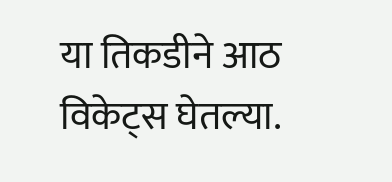या तिकडीने आठ विकेट्स घेतल्या.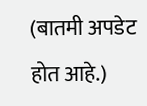(बातमी अपडेट होत आहे.)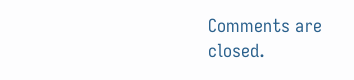Comments are closed.